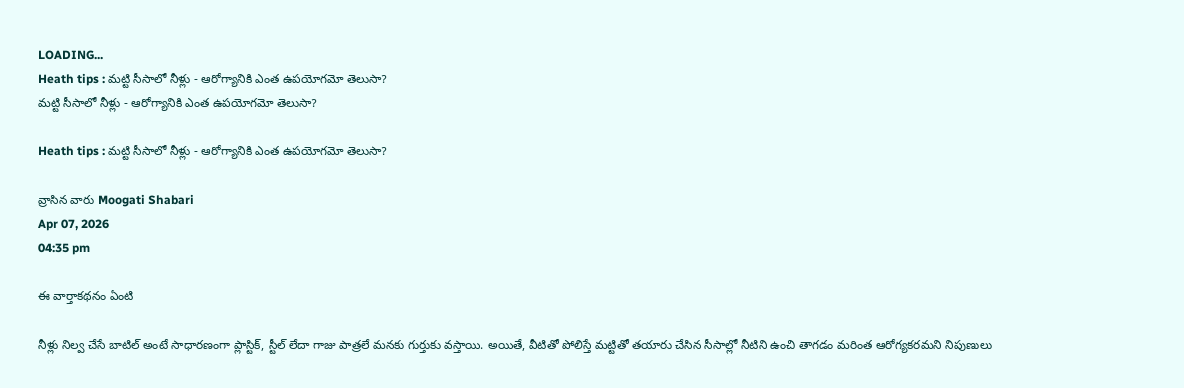LOADING...
Heath tips : మట్టి సీసాలో నీళ్లు - ఆరోగ్యానికి ఎంత ఉపయోగమో తెలుసా?
మట్టి సీసాలో నీళ్లు - ఆరోగ్యానికి ఎంత ఉపయోగమో తెలుసా?

Heath tips : మట్టి సీసాలో నీళ్లు - ఆరోగ్యానికి ఎంత ఉపయోగమో తెలుసా?

వ్రాసిన వారు Moogati Shabari
Apr 07, 2026
04:35 pm

ఈ వార్తాకథనం ఏంటి

నీళ్లు నిల్వ చేసే బాటిల్ అంటే సాధారణంగా ప్లాస్టిక్, స్టీల్ లేదా గాజు పాత్రలే మనకు గుర్తుకు వస్తాయి. అయితే, వీటితో పోలిస్తే మట్టితో తయారు చేసిన సీసాల్లో నీటిని ఉంచి తాగడం మరింత ఆరోగ్యకరమని నిపుణులు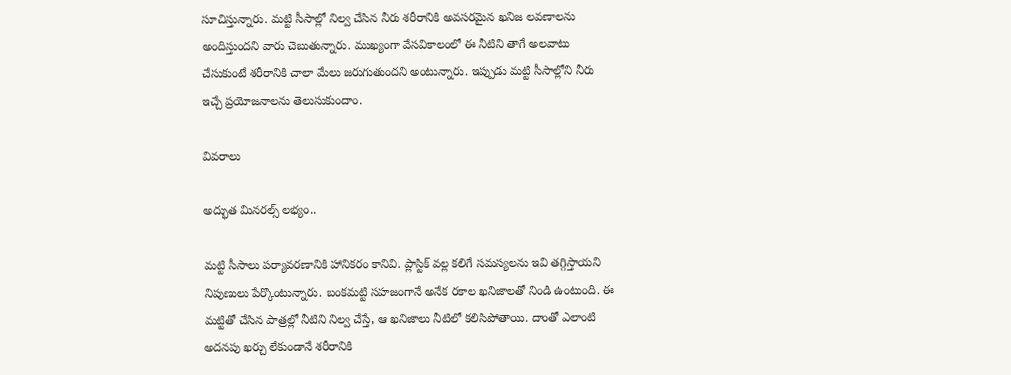సూచిస్తున్నారు. మట్టి సీసాల్లో నిల్వ చేసిన నీరు శరీరానికి అవసరమైన ఖనిజ లవణాలను అందిస్తుందని వారు చెబుతున్నారు. ముఖ్యంగా వేసవికాలంలో ఈ నీటిని తాగే అలవాటు చేసుకుంటే శరీరానికి చాలా మేలు జరుగుతుందని అంటున్నారు. ఇప్పుడు మట్టి సీసాల్లోని నీరు ఇచ్చే ప్రయోజనాలను తెలుసుకుందాం.

వివరాలు

అద్భుత మినరల్స్ లభ్యం..

మట్టి సీసాలు పర్యావరణానికి హానికరం కానివి. ప్లాస్టిక్ వల్ల కలిగే సమస్యలను ఇవి తగ్గిస్తాయని నిపుణులు పేర్కొంటున్నారు. బంకమట్టి సహజంగానే అనేక రకాల ఖనిజాలతో నిండి ఉంటుంది. ఈ మట్టితో చేసిన పాత్రల్లో నీటిని నిల్వ చేస్తే, ఆ ఖనిజాలు నీటిలో కలిసిపోతాయి. దాంతో ఎలాంటి అదనపు ఖర్చు లేకుండానే శరీరానికి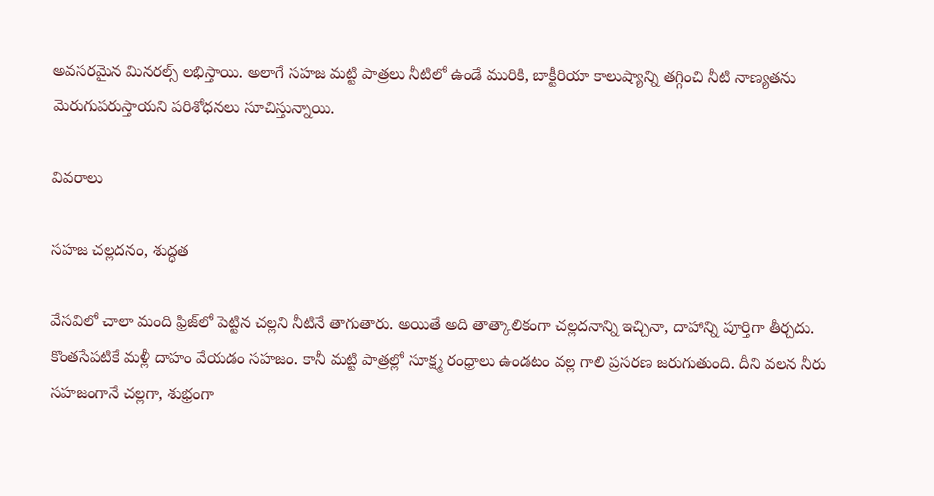అవసరమైన మినరల్స్ లభిస్తాయి. అలాగే సహజ మట్టి పాత్రలు నీటిలో ఉండే మురికి, బాక్టీరియా కాలుష్యాన్ని తగ్గించి నీటి నాణ్యతను మెరుగుపరుస్తాయని పరిశోధనలు సూచిస్తున్నాయి.

వివరాలు

సహజ చల్లదనం, శుద్ధత

వేసవిలో చాలా మంది ఫ్రిజ్‌లో పెట్టిన చల్లని నీటినే తాగుతారు. అయితే అది తాత్కాలికంగా చల్లదనాన్ని ఇచ్చినా, దాహాన్ని పూర్తిగా తీర్చదు. కొంతసేపటికే మళ్లీ దాహం వేయడం సహజం. కానీ మట్టి పాత్రల్లో సూక్ష్మ రంధ్రాలు ఉండటం వల్ల గాలి ప్రసరణ జరుగుతుంది. దీని వలన నీరు సహజంగానే చల్లగా, శుభ్రంగా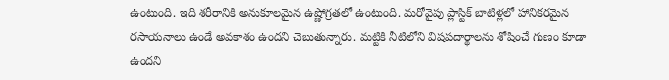ఉంటుంది. ఇది శరీరానికి అనుకూలమైన ఉష్ణోగ్రతలో ఉంటుంది. మరోవైపు ప్లాస్టిక్ బాటిళ్లలో హానికరమైన రసాయనాలు ఉండే అవకాశం ఉందని చెబుతున్నారు. మట్టికి నీటిలోని విషపదార్థాలను శోషించే గుణం కూడా ఉందని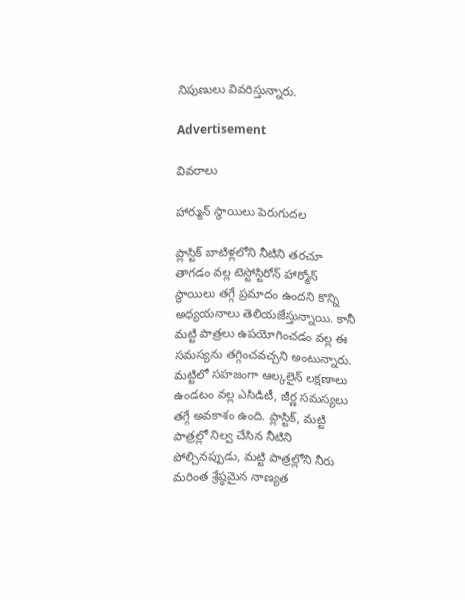నిపుణులు వివరిస్తున్నారు.

Advertisement

వివరాలు

హార్మున్ స్థాయిలు పెరుగుదల

ప్లాస్టిక్ బాటిళ్లలోని నీటిని తరచూ తాగడం వల్ల టెస్టోస్టిరోన్ హార్మోన్ స్థాయిలు తగ్గే ప్రమాదం ఉందని కొన్ని అధ్యయనాలు తెలియజేస్తున్నాయి. కానీ మట్టి పాత్రలు ఉపయోగించడం వల్ల ఈ సమస్యను తగ్గించవచ్చని అంటున్నారు. మట్టిలో సహజంగా ఆల్కలైన్ లక్షణాలు ఉండటం వల్ల ఎసిడిటీ, జీర్ణ సమస్యలు తగ్గే అవకాశం ఉంది. ప్లాస్టిక్, మట్టి పాత్రల్లో నిల్వ చేసిన నీటిని పోల్చినప్పుడు, మట్టి పాత్రల్లోని నీరు మరింత శ్రేష్ఠమైన నాణ్యత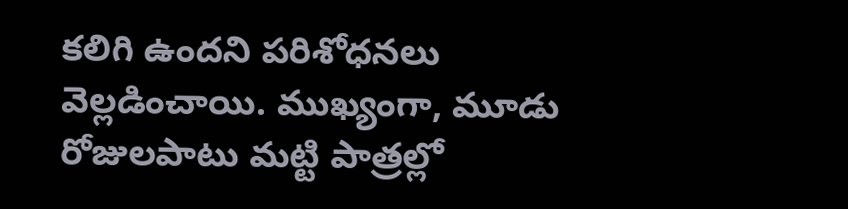కలిగి ఉందని పరిశోధనలు వెల్లడించాయి. ముఖ్యంగా, మూడు రోజులపాటు మట్టి పాత్రల్లో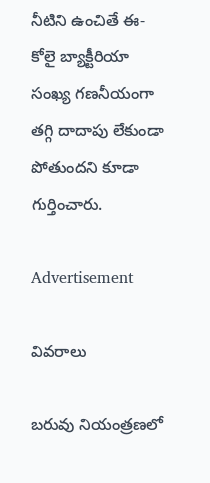నీటిని ఉంచితే ఈ-కోలై బ్యాక్టీరియా సంఖ్య గణనీయంగా తగ్గి దాదాపు లేకుండా పోతుందని కూడా గుర్తించారు.

Advertisement

వివరాలు

బరువు నియంత్రణలో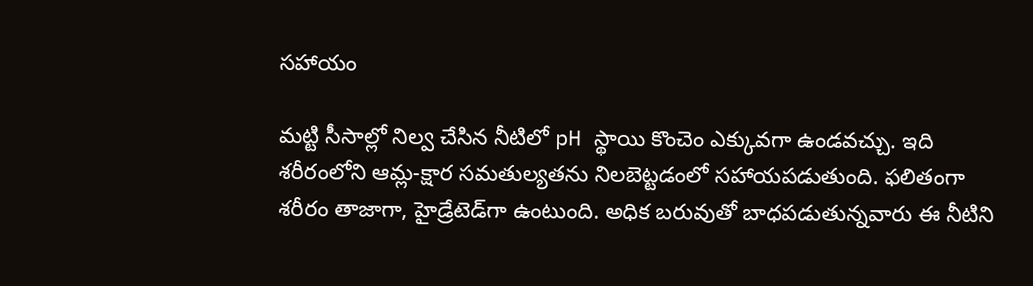సహాయం

మట్టి సీసాల్లో నిల్వ చేసిన నీటిలో pH స్థాయి కొంచెం ఎక్కువగా ఉండవచ్చు. ఇది శరీరంలోని ఆమ్ల-క్షార సమతుల్యతను నిలబెట్టడంలో సహాయపడుతుంది. ఫలితంగా శరీరం తాజాగా, హైడ్రేటెడ్‌గా ఉంటుంది. అధిక బరువుతో బాధపడుతున్నవారు ఈ నీటిని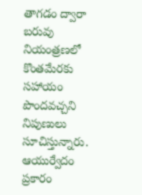తాగడం ద్వారా బరువు నియంత్రణలో కొంతమేరకు సహాయం పొందవచ్చని నిపుణులు సూచిస్తున్నారు. ఆయుర్వేదం ప్రకారం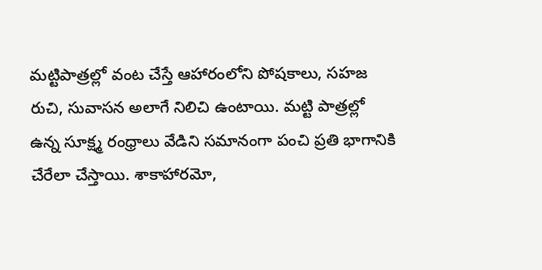మట్టిపాత్రల్లో వంట చేస్తే ఆహారంలోని పోషకాలు, సహజ రుచి, సువాసన అలాగే నిలిచి ఉంటాయి. మట్టి పాత్రల్లో ఉన్న సూక్ష్మ రంధ్రాలు వేడిని సమానంగా పంచి ప్రతి భాగానికి చేరేలా చేస్తాయి. శాకాహారమో,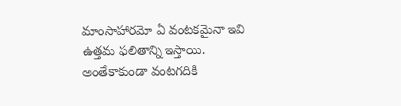మాంసాహారమో ఏ వంటకమైనా ఇవి ఉత్తమ ఫలితాన్ని ఇస్తాయి. అంతేకాకుండా వంటగదికి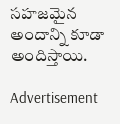సహజమైన అందాన్ని కూడా అందిస్తాయి.

Advertisement